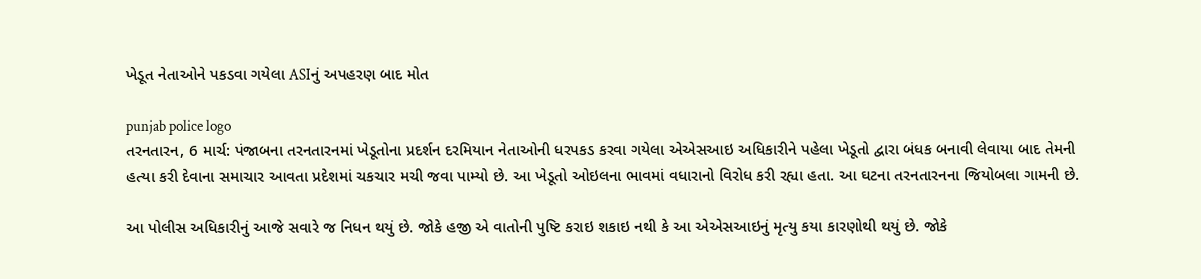ખેડૂત નેતાઓને પકડવા ગયેલા ASIનું અપહરણ બાદ મોત

punjab police logo
તરનતારન, 6 માર્ચ: પંજાબના તરનતારનમાં ખેડૂતોના પ્રદર્શન દરમિયાન નેતાઓની ધરપકડ કરવા ગયેલા એએસઆઇ અધિકારીને પહેલા ખેડૂતો દ્વારા બંધક બનાવી લેવાયા બાદ તેમની હત્યા કરી દેવાના સમાચાર આવતા પ્રદેશમાં ચકચાર મચી જવા પામ્યો છે. આ ખેડૂતો ઓઇલના ભાવમાં વધારાનો વિરોધ કરી રહ્યા હતા. આ ઘટના તરનતારનના જિયોબલા ગામની છે.

આ પોલીસ અધિકારીનું આજે સવારે જ નિધન થયું છે. જોકે હજી એ વાતોની પુષ્ટિ કરાઇ શકાઇ નથી કે આ એએસઆઇનું મૃત્યુ કયા કારણોથી થયું છે. જોકે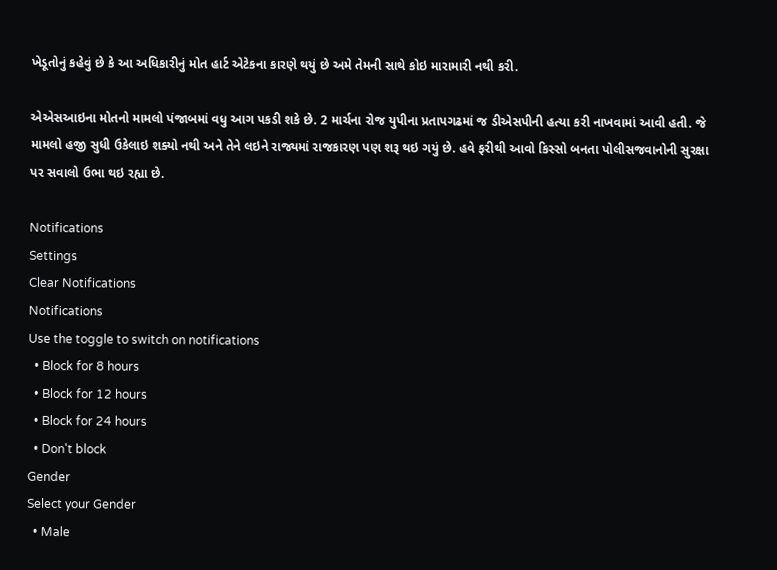ખેડૂતોનું કહેવું છે કે આ અધિકારીનું મોત હાર્ટ એટેકના કારણે થયું છે અમે તેમની સાથે કોઇ મારામારી નથી કરી.

એએસઆઇના મોતનો મામલો પંજાબમાં વધુ આગ પકડી શકે છે. 2 માર્ચના રોજ યુપીના પ્રતાપગઢમાં જ ડીએસપીની હત્યા કરી નાખવામાં આવી હતી. જે મામલો હજી સુધી ઉકેલાઇ શક્યો નથી અને તેને લઇને રાજ્યમાં રાજકારણ પણ શરૂ થઇ ગયું છે. હવે ફરીથી આવો કિસ્સો બનતા પોલીસજવાનોની સુરક્ષા પર સવાલો ઉભા થઇ રહ્યા છે.

Notifications
Settings
Clear Notifications
Notifications
Use the toggle to switch on notifications
  • Block for 8 hours
  • Block for 12 hours
  • Block for 24 hours
  • Don't block
Gender
Select your Gender
  • Male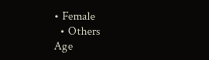• Female
  • Others
Age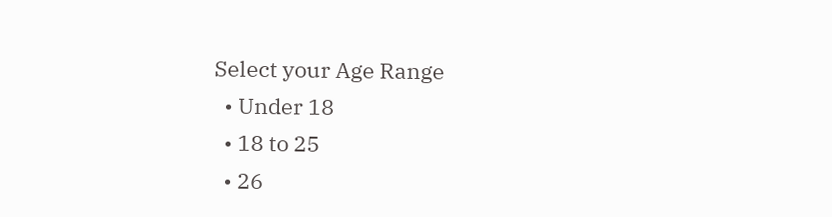Select your Age Range
  • Under 18
  • 18 to 25
  • 26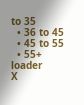to 35
  • 36 to 45
  • 45 to 55
  • 55+
loader
X